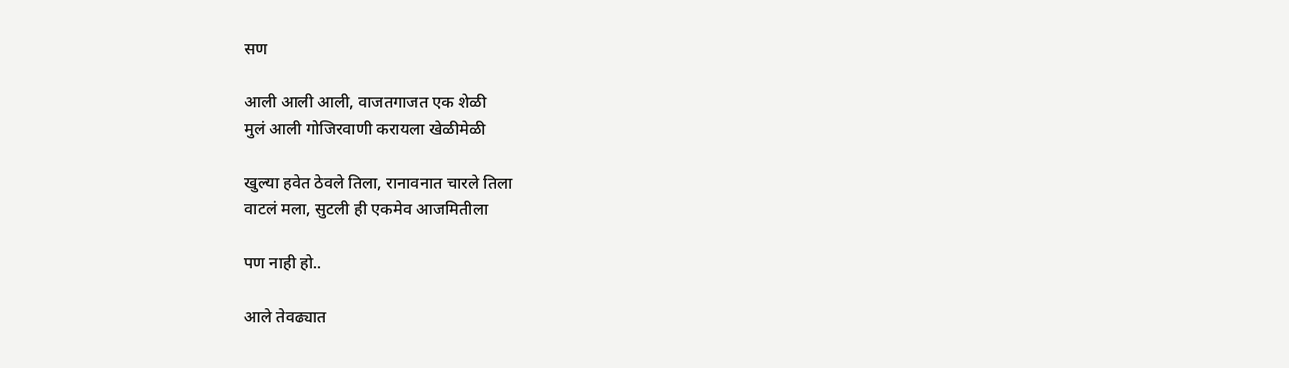सण

आली आली आली, वाजतगाजत एक शेळी
मुलं आली गोजिरवाणी करायला खेळीमेळी

खुल्या हवेत ठेवले तिला, रानावनात चारले तिला
वाटलं मला, सुटली ही एकमेव आजमितीला

पण नाही हो..

आले तेवढ्यात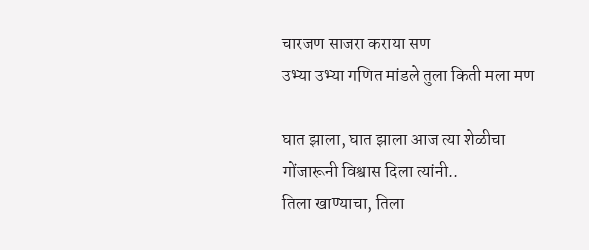चारजण साजरा कराया सण
उभ्या उभ्या गणित मांडले तुला किती मला मण

घात झाला, घात झाला आज त्या शेळीचा
गोंजारूनी विश्वास दिला त्यांनी..
तिला खाण्याचा, तिला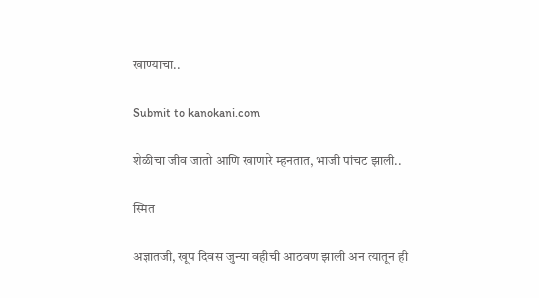खाण्याचा..

Submit to kanokani.com

शेळीचा जीव जातो आणि खाणारे म्हनतात, भाजी पांचट झाली..

स्मित

अज्ञातजी, खूप दिवस जुन्या वहीची आठवण झाली अन त्यातून ही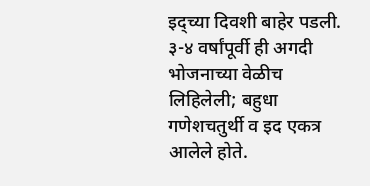इद्च्या दिवशी बाहेर पडली.
३-४ वर्षांपूर्वी ही अगदी भोजनाच्या वेळीच लिहिलेली; बहुधा गणेशचतुर्थी व इद एकत्र आलेले होते.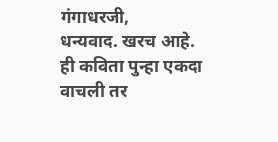गंगाधरजी,
धन्यवाद. खरच आहे. ही कविता पुन्हा एकदा वाचली तर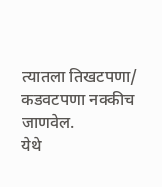त्यातला तिखटपणा/ कडवटपणा नक्कीच जाणवेल.
येथे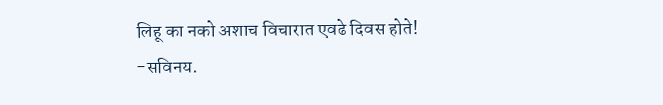लिहू का नको अशाच विचारात एवढे दिवस होते!
-सविनय.